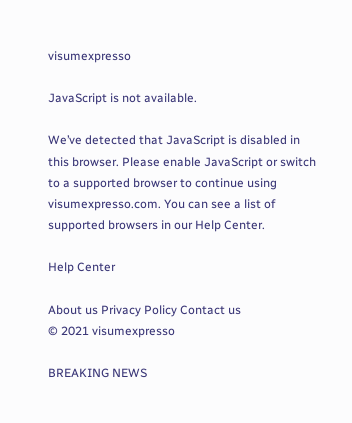visumexpresso

JavaScript is not available.

We’ve detected that JavaScript is disabled in this browser. Please enable JavaScript or switch to a supported browser to continue using visumexpresso.com. You can see a list of supported browsers in our Help Center.

Help Center

About us Privacy Policy Contact us
© 2021 visumexpresso

BREAKING NEWS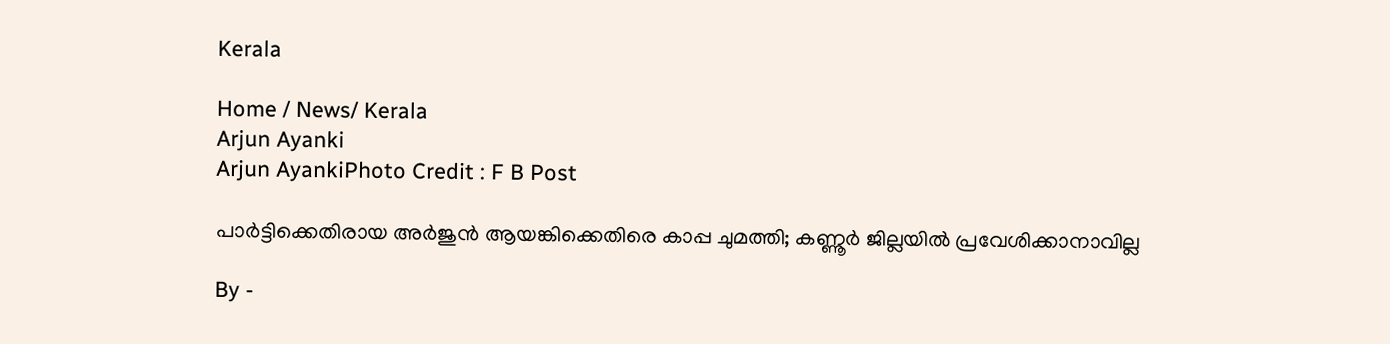Kerala

Home / News/ Kerala
Arjun Ayanki
Arjun AyankiPhoto Credit : F B Post

പാർട്ടിക്കെതിരായ അര്‍ജുന്‍ ആയങ്കിക്കെതിരെ കാപ്പ ചുമത്തി; കണ്ണൂര്‍ ജില്ലയില്‍ പ്രവേശിക്കാനാവില്ല

By -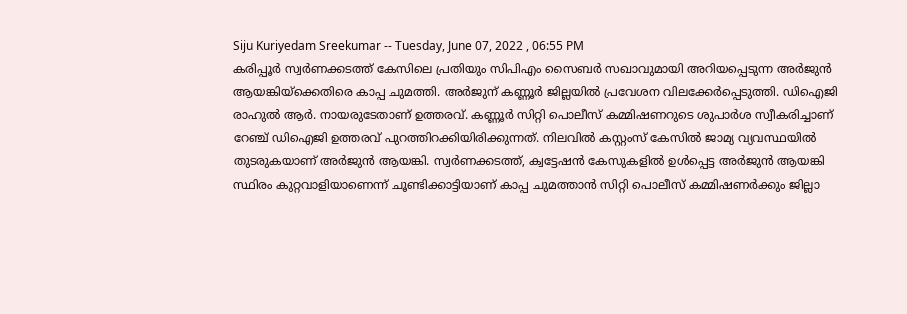Siju Kuriyedam Sreekumar -- Tuesday, June 07, 2022 , 06:55 PM
കരിപ്പൂർ സ്വർണക്കടത്ത് കേസിലെ പ്രതിയും സിപിഎം സൈബർ സഖാവുമായി അറിയപ്പെടുന്ന അർജുൻ ആയങ്കിയ്‌ക്കെതിരെ കാപ്പ ചുമത്തി. അര്‍ജുന് കണ്ണൂര്‍ ജില്ലയില്‍ പ്രവേശന വിലക്കേര്‍പ്പെടുത്തി. ഡിഐജി രാഹുല്‍ ആര്‍. നായരുടേതാണ് ഉത്തരവ്. കണ്ണൂര്‍ സിറ്റി പൊലീസ് കമ്മിഷണറുടെ ശുപാര്‍ശ സ്വീകരിച്ചാണ് റേഞ്ച് ഡിഐജി ഉത്തരവ് പുറത്തിറക്കിയിരിക്കുന്നത്. നിലവില്‍ കസ്റ്റംസ് കേസില്‍ ജാമ്യ വ്യവസ്ഥയില്‍ തുടരുകയാണ് അര്‍ജുന്‍ ആയങ്കി. സ്വര്‍ണക്കടത്ത്, ക്വട്ടേഷന്‍ കേസുകളില്‍ ഉള്‍പ്പെട്ട അര്‍ജുന്‍ ആയങ്കി സ്ഥിരം കുറ്റവാളിയാണെന്ന് ചൂണ്ടിക്കാട്ടിയാണ് കാപ്പ ചുമത്താന്‍ സിറ്റി പൊലീസ് കമ്മിഷണര്‍ക്കും ജില്ലാ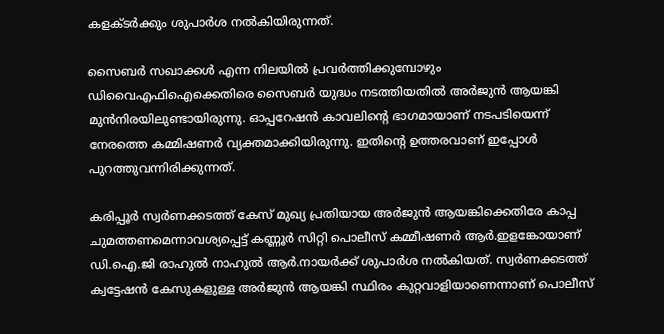കളക്ടര്‍ക്കും ശുപാര്‍ശ നല്‍കിയിരുന്നത്.

സൈബര്‍ സഖാക്കള്‍ എന്ന നിലയില്‍ പ്രവര്‍ത്തിക്കുമ്പോഴും ഡിവൈഎഫിഐക്കെതിരെ സൈബര്‍ യുദ്ധം നടത്തിയതില്‍ അര്‍ജുന്‍ ആയങ്കി മുന്‍നിരയിലുണ്ടായിരുന്നു. ഓപ്പറേഷന്‍ കാവലിന്റെ ഭാഗമായാണ് നടപടിയെന്ന് നേരത്തെ കമ്മിഷണര്‍ വ്യക്തമാക്കിയിരുന്നു. ഇതിന്റെ ഉത്തരവാണ് ഇപ്പോള്‍ പുറത്തുവന്നിരിക്കുന്നത്.

കരിപ്പൂർ സ്വർണക്കടത്ത് കേസ് മുഖ്യ പ്രതിയായ അർജുൻ ആയങ്കിക്കെതിരേ കാപ്പ ചുമത്തണമെന്നാവശ്യപ്പെട്ട് കണ്ണൂർ സിറ്റി പൊലീസ് കമ്മീഷണർ ആർ.ഇളങ്കോയാണ് ഡി.ഐ.ജി രാഹുൽ നാഹുൽ ആർ.നായർക്ക് ശുപാർശ നൽകിയത്. സ്വർണക്കടത്ത് ക്വട്ടേഷൻ കേസുകളുള്ള അർജുൻ ആയങ്കി സ്ഥിരം കുറ്റവാളിയാണെന്നാണ് പൊലീസ്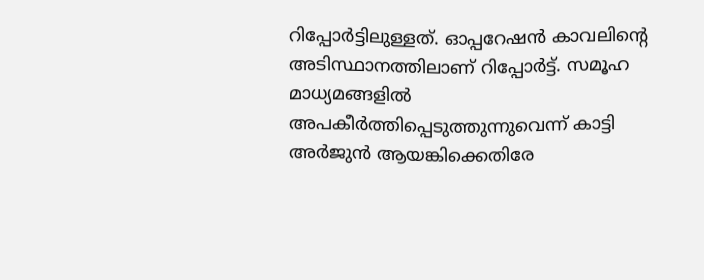റിപ്പോർട്ടിലുള്ളത്. ഓപ്പറേഷൻ കാവലിന്റെ അടിസ്ഥാനത്തിലാണ് റിപ്പോർട്ട്. സമൂഹ മാധ്യമങ്ങളിൽ അപകീർത്തിപ്പെടുത്തുന്നുവെന്ന് കാട്ടി അർജുൻ ആയങ്കിക്കെതിരേ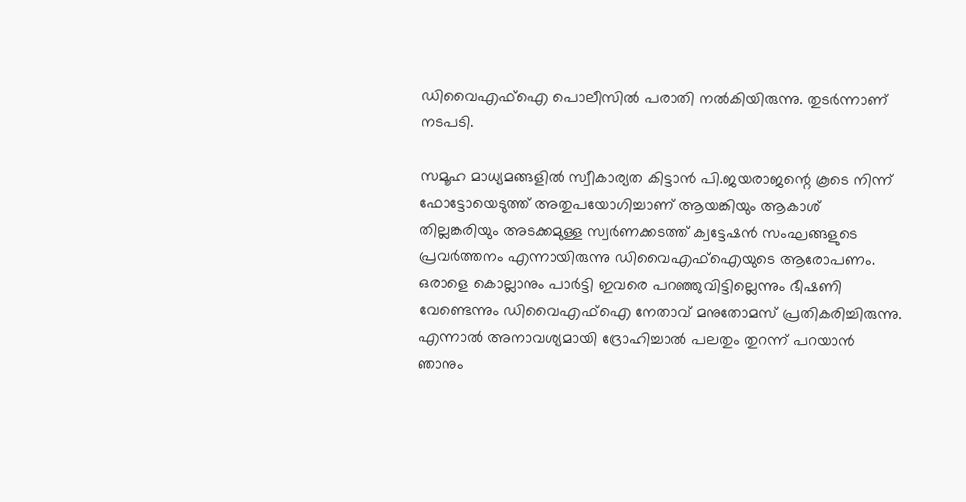ഡിവൈഎഫ്ഐ പൊലീസിൽ പരാതി നൽകിയിരുന്നു. തുടർന്നാണ് നടപടി.

സമൂഹ മാധ്യമങ്ങളിൽ സ്വീകാര്യത കിട്ടാൻ പി.ജയരാജന്റെ കൂടെ നിന്ന് ഫോട്ടോയെടുത്ത് അതുപയോഗിച്ചാണ് ആയങ്കിയും ആകാശ് തില്ലങ്കരിയും അടക്കമുള്ള സ്വർണക്കടത്ത് ക്വട്ടേഷൻ സംഘങ്ങളുടെ പ്രവർത്തനം എന്നായിരുന്നു ഡിവൈഎഫ്ഐയുടെ ആരോപണം. ഒരാളെ കൊല്ലാനും പാർട്ടി ഇവരെ പറഞ്ഞുവിട്ടില്ലെന്നും ഭീഷണി വേണ്ടെന്നും ഡിവൈഎഫ്ഐ നേതാവ് മനുതോമസ് പ്രതികരിച്ചിരുന്നു. എന്നാൽ അനാവശ്യമായി ദ്രോഹിച്ചാൽ പലതും തുറന്ന് പറയാൻ ഞാനും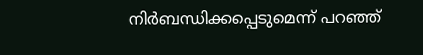നിർബന്ധിക്കപ്പെടുമെന്ന് പറഞ്ഞ്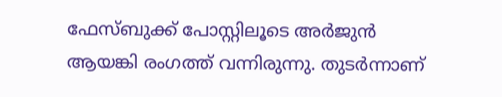ഫേസ്‌ബുക്ക് പോസ്റ്റിലൂടെ അർജുൻ ആയങ്കി രംഗത്ത് വന്നിരുന്നു. തുടർന്നാണ്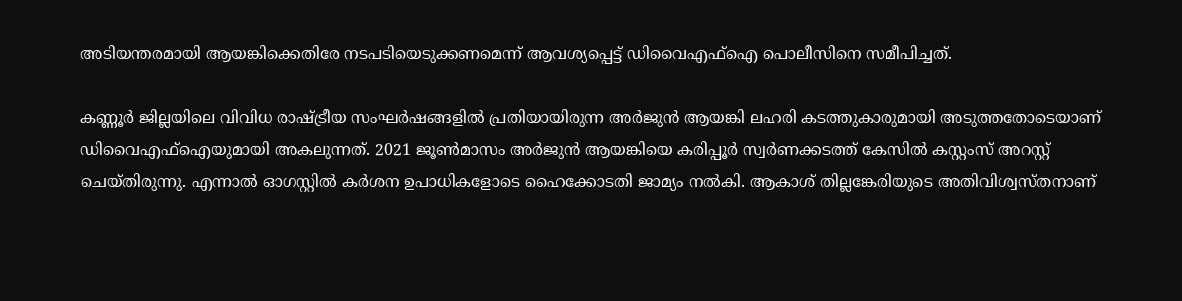അടിയന്തരമായി ആയങ്കിക്കെതിരേ നടപടിയെടുക്കണമെന്ന് ആവശ്യപ്പെട്ട് ഡിവൈഎഫ്ഐ പൊലീസിനെ സമീപിച്ചത്.

കണ്ണൂർ ജില്ലയിലെ വിവിധ രാഷ്ട്രീയ സംഘർഷങ്ങളിൽ പ്രതിയായിരുന്ന അർജുൻ ആയങ്കി ലഹരി കടത്തുകാരുമായി അടുത്തതോടെയാണ് ഡിവൈഎഫ്ഐയുമായി അകലുന്നത്. 2021 ജൂൺമാസം അർജുൻ ആയങ്കിയെ കരിപ്പൂർ സ്വർണക്കടത്ത് കേസിൽ കസ്റ്റംസ് അറസ്റ്റ് ചെയ്തിരുന്നു. എന്നാൽ ഓഗസ്റ്റിൽ കർശന ഉപാധികളോടെ ഹൈക്കോടതി ജാമ്യം നൽകി. ആകാശ് തില്ലങ്കേരിയുടെ അതിവിശ്വസ്തനാണ്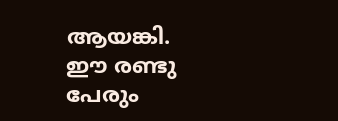ആയങ്കി. ഈ രണ്ടു പേരും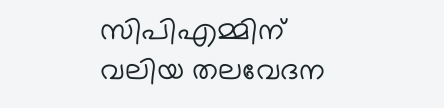സിപിഎമ്മിന് വലിയ തലവേദന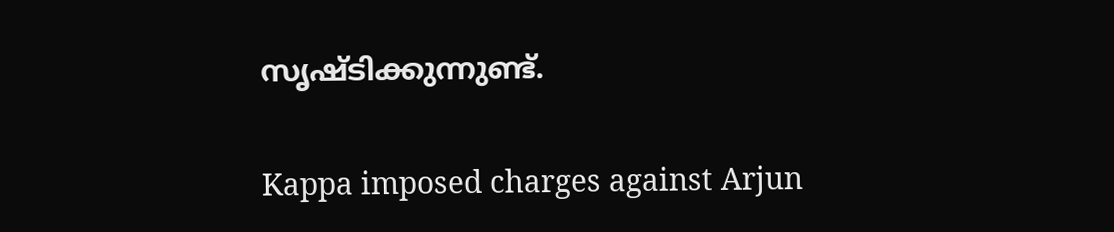സൃഷ്ടിക്കുന്നുണ്ട്.

Kappa imposed charges against Arjun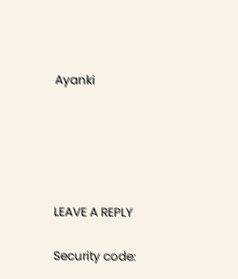Ayanki





LEAVE A REPLY

Security code: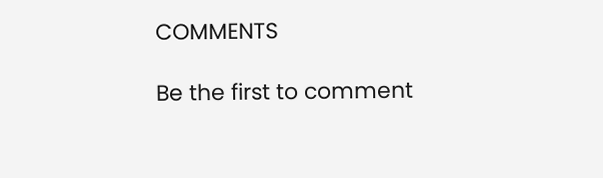COMMENTS

Be the first to comment